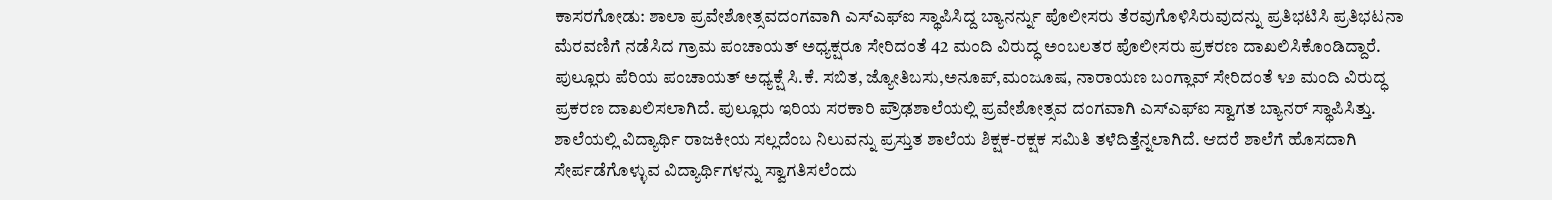ಕಾಸರಗೋಡು: ಶಾಲಾ ಪ್ರವೇಶೋತ್ಸವದಂಗವಾಗಿ ಎಸ್ಎಫ್ಐ ಸ್ಥಾಪಿಸಿದ್ದ ಬ್ಯಾನರ್ನ್ನು ಪೊಲೀಸರು ತೆರವುಗೊಳಿಸಿರುವುದನ್ನು ಪ್ರತಿಭಟಿಸಿ ಪ್ರತಿಭಟನಾ ಮೆರವಣಿಗೆ ನಡೆಸಿದ ಗ್ರಾಮ ಪಂಚಾಯತ್ ಅಧ್ಯಕ್ಷರೂ ಸೇರಿದಂತೆ 42 ಮಂದಿ ವಿರುದ್ಧ ಅಂಬಲತರ ಪೊಲೀಸರು ಪ್ರಕರಣ ದಾಖಲಿಸಿಕೊಂಡಿದ್ದಾರೆ. ಪುಲ್ಲೂರು ಪೆರಿಯ ಪಂಚಾಯತ್ ಅಧ್ಯಕ್ಷೆ ಸಿ.ಕೆ. ಸಬಿತ, ಜ್ಯೋತಿಬಸು,ಅನೂಪ್,ಮಂಜೂಷ, ನಾರಾಯಣ ಬಂಗ್ಲಾವ್ ಸೇರಿದಂತೆ ೪೨ ಮಂದಿ ವಿರುದ್ಧ ಪ್ರಕರಣ ದಾಖಲಿಸಲಾಗಿದೆ. ಪುಲ್ಲೂರು ಇರಿಯ ಸರಕಾರಿ ಪ್ರೌಢಶಾಲೆಯಲ್ಲಿ ಪ್ರವೇಶೋತ್ಸವ ದಂಗವಾಗಿ ಎಸ್ಎಫ್ಐ ಸ್ವಾಗತ ಬ್ಯಾನರ್ ಸ್ಥಾಪಿಸಿತ್ತು. ಶಾಲೆಯಲ್ಲಿ ವಿದ್ಯಾರ್ಥಿ ರಾಜಕೀಯ ಸಲ್ಲದೆಂಬ ನಿಲುವನ್ನು ಪ್ರಸ್ತುತ ಶಾಲೆಯ ಶಿಕ್ಷಕ-ರಕ್ಷಕ ಸಮಿತಿ ತಳೆದಿತ್ತೆನ್ನಲಾಗಿದೆ. ಆದರೆ ಶಾಲೆಗೆ ಹೊಸದಾಗಿ ಸೇರ್ಪಡೆಗೊಳ್ಳುವ ವಿದ್ಯಾರ್ಥಿಗಳನ್ನು ಸ್ವಾಗತಿಸಲೆಂದು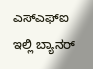ಎಸ್ಎಫ್ಐ ಇಲ್ಲಿ ಬ್ಯಾನರ್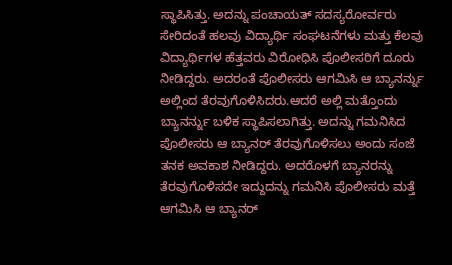ಸ್ಥಾಪಿಸಿತ್ತು. ಅದನ್ನು ಪಂಚಾಯತ್ ಸದಸ್ಯರೋರ್ವರು ಸೇರಿದಂತೆ ಹಲವು ವಿದ್ಯಾರ್ಥಿ ಸಂಘಟನೆಗಳು ಮತ್ತು ಕೆಲವು ವಿದ್ಯಾರ್ಥಿಗಳ ಹೆತ್ತವರು ವಿರೋಧಿಸಿ ಪೊಲೀಸರಿಗೆ ದೂರು ನೀಡಿದ್ದರು. ಅದರಂತೆ ಪೊಲೀಸರು ಆಗಮಿಸಿ ಆ ಬ್ಯಾನರ್ನ್ನು ಅಲ್ಲಿಂದ ತೆರವುಗೊಳಿಸಿದರು.ಆದರೆ ಅಲ್ಲಿ ಮತ್ತೊಂದು ಬ್ಯಾನರ್ನ್ನು ಬಳಿಕ ಸ್ಥಾಪಿಸಲಾಗಿತ್ತು. ಅದನ್ನು ಗಮನಿಸಿದ ಪೊಲೀಸರು ಆ ಬ್ಯಾನರ್ ತೆರವುಗೊಳಿಸಲು ಅಂದು ಸಂಜೆ ತನಕ ಅವಕಾಶ ನೀಡಿದ್ದರು. ಅದರೊಳಗೆ ಬ್ಯಾನರನ್ನು ತೆರವುಗೊಳಿಸದೇ ಇದ್ದುದನ್ನು ಗಮನಿಸಿ ಪೊಲೀಸರು ಮತ್ತೆ ಆಗಮಿಸಿ ಆ ಬ್ಯಾನರ್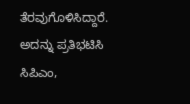ತೆರವುಗೊಳಿಸಿದ್ದಾರೆ. ಅದನ್ನು ಪ್ರತಿಭಟಿಸಿ ಸಿಪಿಎಂ,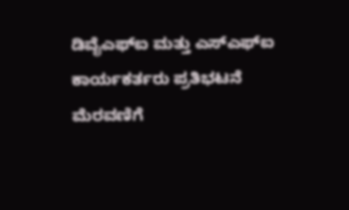ಡಿವೈಎಫ್ಐ ಮತ್ತು ಎಸ್ಎಫ್ಐ ಕಾರ್ಯಕರ್ತರು ಪ್ರತಿಭಟನೆ ಮೆರವಣಿಗೆ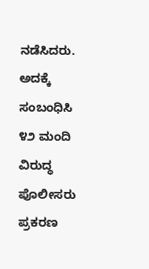ನಡೆಸಿದರು. ಅದಕ್ಕೆ ಸಂಬಂಧಿಸಿ ೪೨ ಮಂದಿ ವಿರುದ್ಧ ಪೊಲೀಸರು ಪ್ರಕರಣ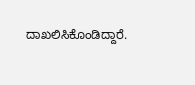ದಾಖಲಿಸಿಕೊಂಡಿದ್ದಾರೆ.